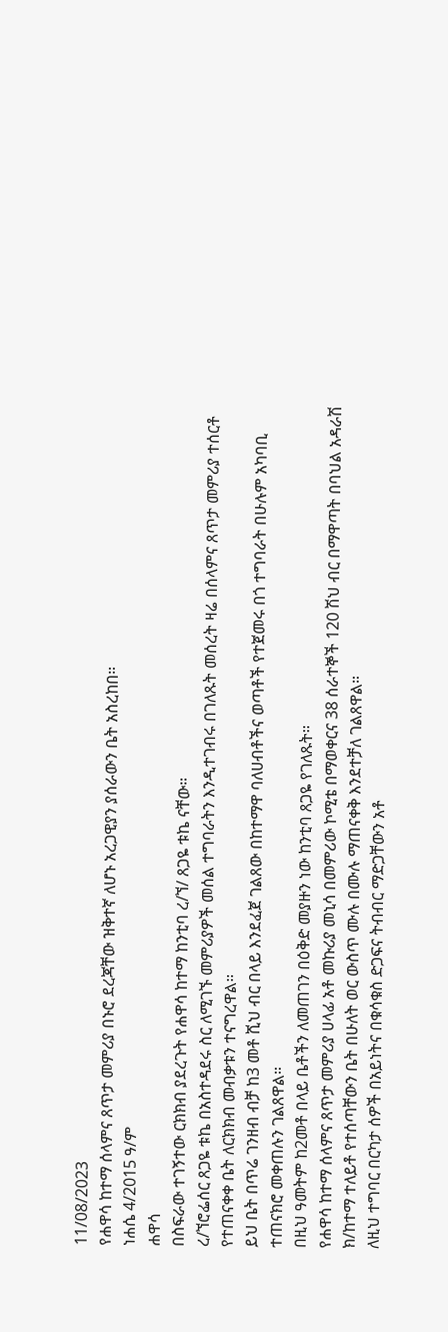11/08/2023
የሐዋሳ ከተማ ሰላምና ጸጥታ መምሪያ በኑሮ ደረጃቸው ዝቅተኛ ለሆኑ አረጋዊያን ያሰራውን ቤት አስረከበ።
ነሐሴ 4/2015 ዓ/ም
ሐዋሳ
በስፍራው ተገኝተው ርክክብ ያደረጉት የሐዋሳ ከተማ ከንቲባ ረ/ኘ/ ጸጋዬ ቱኬ ናቸው።
ረ/ኘሮፌሰር ጸጋዬ ቱኬ በአስተዳደሩ ስር ለሚገኙ መምሪያዎች መሰል ተግባራትን እንዲተገብሩ በገለጹት መሰረት ዛሬ በሰላምና ጸጥታ መምሪያ ተሰርቶ የተጠናቀቀ ቤት ለርክክብ መብቃቱን ተናግረዋል።
ይህ ቤት በጥሬ ገንዘብ ብቻ ከ3 መቶ ሺህ ብር በላይ እንደፈጀ ገልጸው በከተማዋ ባለሀብቶችና ወጣቶች የተጀመሩ በጎ ተግባራት በሁሉም አካባቢ ተጠናክሮ መቀጠሉን ገልጸዋል።
በዚህ ዓመትም ከ2መቶ በላይ ቤቶችን ለመጠገን በዕቅድ መያዙን ነው ከንቲባ ጸጋዬ የገለጹት።
የሐዋሳ ከተማ ሰላምና ጸጥታ መምሪያ ሀላፊ አቶ መኩሪያ መኒሳ በመምሪው ኮሚቴ በማወቀርና 38 ሰራተኞች 120 ሽህ ብር በማዋጣት በባህል አዳራሽ ክ/ከተማ ተለይቶ የተሰጣቸውን ቤት በሁለት ወር ውስጥ ሙሉ በሙሉ ማጠናቀቅ እንደተቻለ ገልጸዋል።
ለዚህ ተግባር በርካታ ሰዎች በአይነትና በቁሳቁስ ድጋፍና ትብብር ማድጋቸውን አቶ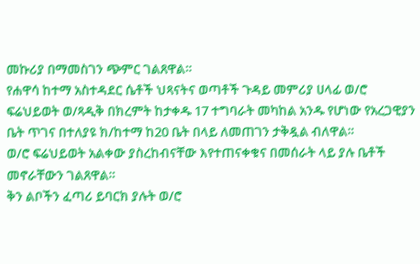መኩሪያ በማመስገን ጭምር ገልጸዋል።
የሐዋሳ ከተማ አስተዳደር ሴቶች ህጻናትና ወጣቶች ጉዳይ መምሪያ ሀላፊ ወ/ሮ ፍሬህይወት ወ/ጻዲቅ በክረምት ከታቀዱ 17 ተግባራት መካከል አንዱ የሆነው የአረጋዊያን ቤት ጥገና በተለያዩ ክ/ከተማ ከ20 ቤት በላይ ለመጠገን ታቅዷል ብለዋል።
ወ/ሮ ፍሬህይወት አልቀው ያስረከብናቸው እየተጠናቀቁና በመሰራት ላይ ያሉ ቤቶች መኖራቸውን ገልጸዋል።
ቅን ልቦችን ፈጣሪ ይባርክ ያሉት ወ/ሮ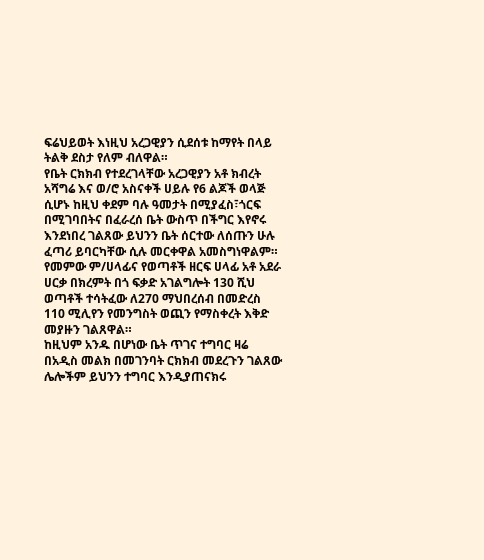ፍሬህይወት እነዚህ አረጋዊያን ሲደሰቱ ከማየት በላይ ትልቅ ደስታ የለም ብለዋል።
የቤት ርክክብ የተደረገላቸው አረጋዊያን አቶ ክብረት አሻግሬ እና ወ/ሮ አስናቀች ሀይሉ የ6 ልጆች ወላጅ ሲሆኑ ከዚህ ቀደም ባሉ ዓመታት በሚያፈስ፣ጎርፍ በሚገባበትና በፈራረሰ ቤት ውስጥ በችግር እየኖሩ እንደነበረ ገልጸው ይህንን ቤት ሰርተው ለሰጡን ሁሉ ፈጣሪ ይባርካቸው ሲሉ መርቀዋል አመስግነዋልም።
የመምው ም/ሀላፊና የወጣቶች ዘርፍ ሀላፊ አቶ አደራ ሀርቃ በክረምት በጎ ፍቃድ አገልግሎት 130 ሺህ ወጣቶች ተሳትፈው ለ270 ማህበረሰብ በመድረስ 110 ሚሊየን የመንግስት ወጪን የማስቀረት እቅድ መያዙን ገልጸዋል።
ከዚህም አንዱ በሆነው ቤት ጥገና ተግባር ዛሬ በአዲስ መልክ በመገንባት ርክክብ መደረጉን ገልጸው ሌሎችም ይህንን ተግባር እንዲያጠናክሩ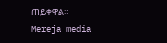ጠይቀዋል።
Mereja media